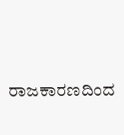ರಾಜಕಾರಣದಿಂದ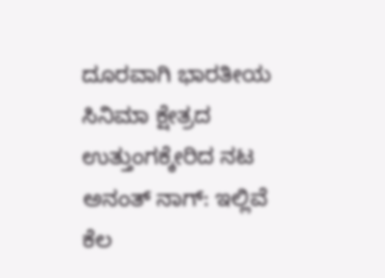ದೂರವಾಗಿ ಭಾರತೀಯ ಸಿನಿಮಾ ಕ್ಷೇತ್ರದ ಉತ್ತುಂಗಕ್ಕೇರಿದ ನಟ ಅನಂತ್ ನಾಗ್: ಇಲ್ಲಿವೆ ಕೆಲ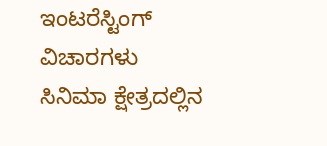ಇಂಟರೆಸ್ಟಿಂಗ್ ವಿಚಾರಗಳು
ಸಿನಿಮಾ ಕ್ಷೇತ್ರದಲ್ಲಿನ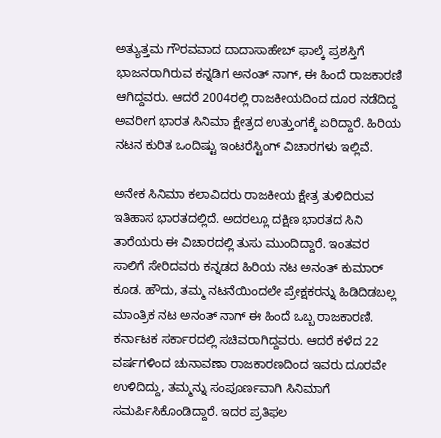ಅತ್ಯುತ್ತಮ ಗೌರವವಾದ ದಾದಾಸಾಹೇಬ್ ಫಾಲ್ಕೆ ಪ್ರಶಸ್ತಿಗೆ ಭಾಜನರಾಗಿರುವ ಕನ್ನಡಿಗ ಅನಂತ್ ನಾಗ್, ಈ ಹಿಂದೆ ರಾಜಕಾರಣಿ ಆಗಿದ್ದವರು. ಆದರೆ 2004ರಲ್ಲಿ ರಾಜಕೀಯದಿಂದ ದೂರ ನಡೆದಿದ್ದ ಅವರೀಗ ಭಾರತ ಸಿನಿಮಾ ಕ್ಷೇತ್ರದ ಉತ್ತುಂಗಕ್ಕೆ ಏರಿದ್ದಾರೆ. ಹಿರಿಯ ನಟನ ಕುರಿತ ಒಂದಿಷ್ಟು ಇಂಟರೆಸ್ಟಿಂಗ್ ವಿಚಾರಗಳು ಇಲ್ಲಿವೆ.

ಅನೇಕ ಸಿನಿಮಾ ಕಲಾವಿದರು ರಾಜಕೀಯ ಕ್ಷೇತ್ರ ತುಳಿದಿರುವ ಇತಿಹಾಸ ಭಾರತದಲ್ಲಿದೆ. ಅದರಲ್ಲೂ ದಕ್ಷಿಣ ಭಾರತದ ಸಿನಿ ತಾರೆಯರು ಈ ವಿಚಾರದಲ್ಲಿ ತುಸು ಮುಂದಿದ್ದಾರೆ. ಇಂತವರ ಸಾಲಿಗೆ ಸೇರಿದವರು ಕನ್ನಡದ ಹಿರಿಯ ನಟ ಅನಂತ್ ಕುಮಾರ್ ಕೂಡ. ಹೌದು, ತಮ್ಮ ನಟನೆಯಿಂದಲೇ ಪ್ರೇಕ್ಷಕರನ್ನು ಹಿಡಿದಿಡಬಲ್ಲ ಮಾಂತ್ರಿಕ ನಟ ಅನಂತ್ ನಾಗ್ ಈ ಹಿಂದೆ ಒಬ್ಬ ರಾಜಕಾರಣಿ. ಕರ್ನಾಟಕ ಸರ್ಕಾರದಲ್ಲಿ ಸಚಿವರಾಗಿದ್ದವರು. ಆದರೆ ಕಳೆದ 22 ವರ್ಷಗಳಿಂದ ಚುನಾವಣಾ ರಾಜಕಾರಣದಿಂದ ಇವರು ದೂರವೇ ಉಳಿದಿದ್ದು, ತಮ್ಮನ್ನು ಸಂಪೂರ್ಣವಾಗಿ ಸಿನಿಮಾಗೆ ಸಮರ್ಪಿಸಿಕೊಂಡಿದ್ದಾರೆ. ಇದರ ಪ್ರತಿಫಲ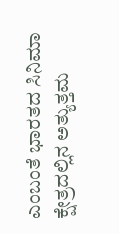ಎಂಬಂತೆ ಭಾರತದ ಸಿನಿಮಾ ಕ್ಷೇತ್ರದಲ್ಲಿನ ಅತ್ಯುತ್ತಮ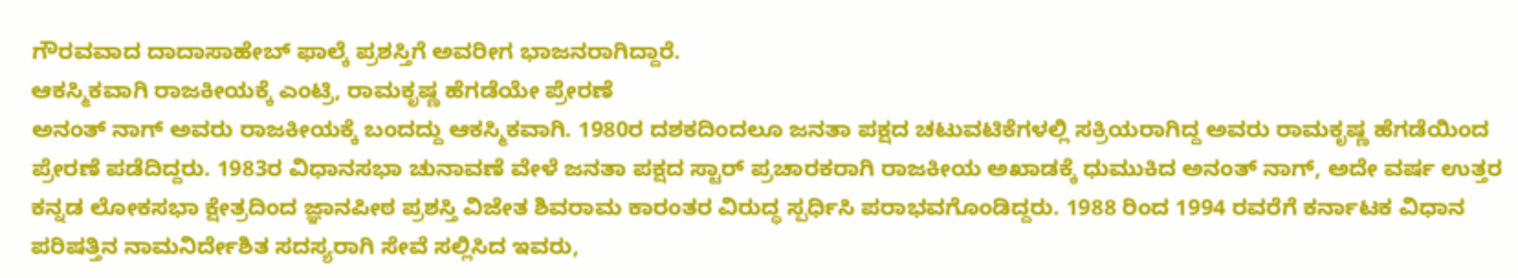ಗೌರವವಾದ ದಾದಾಸಾಹೇಬ್ ಫಾಲ್ಕೆ ಪ್ರಶಸ್ತಿಗೆ ಅವರೀಗ ಭಾಜನರಾಗಿದ್ದಾರೆ.
ಆಕಸ್ಮಿಕವಾಗಿ ರಾಜಕೀಯಕ್ಕೆ ಎಂಟ್ರಿ, ರಾಮಕೃಷ್ಣ ಹೆಗಡೆಯೇ ಪ್ರೇರಣೆ
ಅನಂತ್ ನಾಗ್ ಅವರು ರಾಜಕೀಯಕ್ಕೆ ಬಂದದ್ದು ಆಕಸ್ಮಿಕವಾಗಿ. 1980ರ ದಶಕದಿಂದಲೂ ಜನತಾ ಪಕ್ಷದ ಚಟುವಟಿಕೆಗಳಲ್ಲಿ ಸಕ್ರಿಯರಾಗಿದ್ದ ಅವರು ರಾಮಕೃಷ್ಣ ಹೆಗಡೆಯಿಂದ ಪ್ರೇರಣೆ ಪಡೆದಿದ್ದರು. 1983ರ ವಿಧಾನಸಭಾ ಚುನಾವಣೆ ವೇಳೆ ಜನತಾ ಪಕ್ಷದ ಸ್ಟಾರ್ ಪ್ರಚಾರಕರಾಗಿ ರಾಜಕೀಯ ಅಖಾಡಕ್ಕೆ ಧುಮುಕಿದ ಅನಂತ್ ನಾಗ್, ಅದೇ ವರ್ಷ ಉತ್ತರ ಕನ್ನಡ ಲೋಕಸಭಾ ಕ್ಷೇತ್ರದಿಂದ ಜ್ಞಾನಪೀಠ ಪ್ರಶಸ್ತಿ ವಿಜೇತ ಶಿವರಾಮ ಕಾರಂತರ ವಿರುದ್ಧ ಸ್ಪರ್ಧಿಸಿ ಪರಾಭವಗೊಂಡಿದ್ದರು. 1988 ರಿಂದ 1994 ರವರೆಗೆ ಕರ್ನಾಟಕ ವಿಧಾನ ಪರಿಷತ್ತಿನ ನಾಮನಿರ್ದೇಶಿತ ಸದಸ್ಯರಾಗಿ ಸೇವೆ ಸಲ್ಲಿಸಿದ ಇವರು,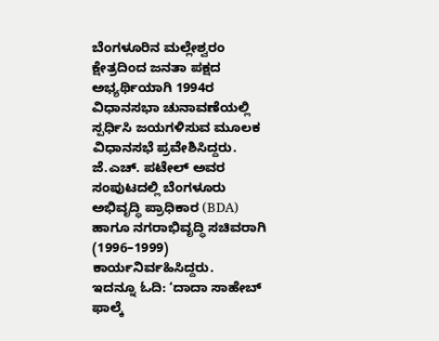ಬೆಂಗಳೂರಿನ ಮಲ್ಲೇಶ್ವರಂ ಕ್ಷೇತ್ರದಿಂದ ಜನತಾ ಪಕ್ಷದ ಅಭ್ಯರ್ಥಿಯಾಗಿ 1994ರ ವಿಧಾನಸಭಾ ಚುನಾವಣೆಯಲ್ಲಿ ಸ್ಪರ್ಧಿಸಿ ಜಯಗಳಿಸುವ ಮೂಲಕ ವಿಧಾನಸಭೆ ಪ್ರವೇಶಿಸಿದ್ದರು. ಜೆ.ಎಚ್. ಪಟೇಲ್ ಅವರ ಸಂಪುಟದಲ್ಲಿ ಬೆಂಗಳೂರು ಅಭಿವೃದ್ಧಿ ಪ್ರಾಧಿಕಾರ (BDA) ಹಾಗೂ ನಗರಾಭಿವೃದ್ಧಿ ಸಚಿವರಾಗಿ (1996–1999) ಕಾರ್ಯನಿರ್ವಹಿಸಿದ್ದರು.
ಇದನ್ನೂ ಓದಿ: ‘ದಾದಾ ಸಾಹೇಬ್ ಫಾಲ್ಕೆ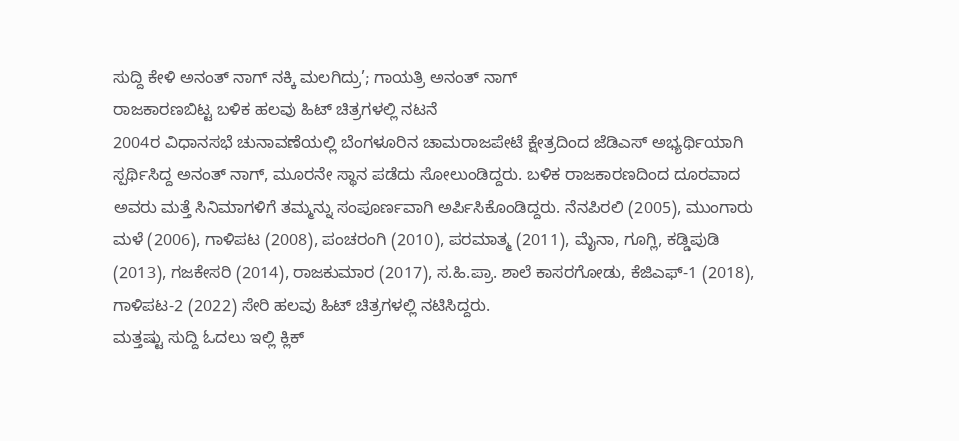ಸುದ್ದಿ ಕೇಳಿ ಅನಂತ್ ನಾಗ್ ನಕ್ಕಿ ಮಲಗಿದ್ರು’; ಗಾಯತ್ರಿ ಅನಂತ್ ನಾಗ್
ರಾಜಕಾರಣಬಿಟ್ಟ ಬಳಿಕ ಹಲವು ಹಿಟ್ ಚಿತ್ರಗಳಲ್ಲಿ ನಟನೆ
2004ರ ವಿಧಾನಸಭೆ ಚುನಾವಣೆಯಲ್ಲಿ ಬೆಂಗಳೂರಿನ ಚಾಮರಾಜಪೇಟೆ ಕ್ಷೇತ್ರದಿಂದ ಜೆಡಿಎಸ್ ಅಭ್ಯರ್ಥಿಯಾಗಿ ಸ್ಪರ್ಥಿಸಿದ್ದ ಅನಂತ್ ನಾಗ್, ಮೂರನೇ ಸ್ಥಾನ ಪಡೆದು ಸೋಲುಂಡಿದ್ದರು. ಬಳಿಕ ರಾಜಕಾರಣದಿಂದ ದೂರವಾದ ಅವರು ಮತ್ತೆ ಸಿನಿಮಾಗಳಿಗೆ ತಮ್ಮನ್ನು ಸಂಪೂರ್ಣವಾಗಿ ಅರ್ಪಿಸಿಕೊಂಡಿದ್ದರು. ನೆನಪಿರಲಿ (2005), ಮುಂಗಾರು ಮಳೆ (2006), ಗಾಳಿಪಟ (2008), ಪಂಚರಂಗಿ (2010), ಪರಮಾತ್ಮ (2011), ಮೈನಾ, ಗೂಗ್ಲಿ, ಕಡ್ಡಿಪುಡಿ (2013), ಗಜಕೇಸರಿ (2014), ರಾಜಕುಮಾರ (2017), ಸ.ಹಿ.ಪ್ರಾ. ಶಾಲೆ ಕಾಸರಗೋಡು, ಕೆಜಿಎಫ್-1 (2018), ಗಾಳಿಪಟ-2 (2022) ಸೇರಿ ಹಲವು ಹಿಟ್ ಚಿತ್ರಗಳಲ್ಲಿ ನಟಿಸಿದ್ದರು.
ಮತ್ತಷ್ಟು ಸುದ್ದಿ ಓದಲು ಇಲ್ಲಿ ಕ್ಲಿಕ್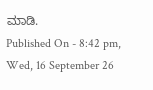ಮಾಡಿ.
Published On - 8:42 pm, Wed, 16 September 26